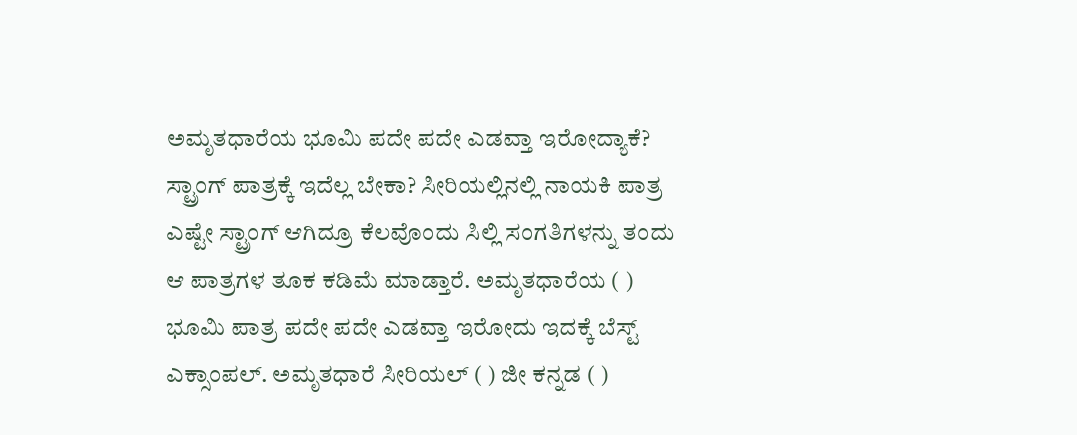ಅಮೃತಧಾರೆಯ ಭೂಮಿ ಪದೇ ಪದೇ ಎಡವ್ತಾ ಇರೋದ್ಯಾಕೆ? ಸ್ಟ್ರಾಂಗ್ ಪಾತ್ರಕ್ಕೆ ಇದೆಲ್ಲ ಬೇಕಾ? ಸೀರಿಯಲ್ಲಿನಲ್ಲಿ ನಾಯಕಿ ಪಾತ್ರ ಎಷ್ಟೇ ಸ್ಟ್ರಾಂಗ್ ಆಗಿದ್ರೂ ಕೆಲವೊಂದು ಸಿಲ್ಲಿ ಸಂಗತಿಗಳನ್ನು ತಂದು ಆ ಪಾತ್ರಗಳ ತೂಕ ಕಡಿಮೆ ಮಾಡ್ತಾರೆ. ಅಮೃತಧಾರೆಯ ( ) ಭೂಮಿ ಪಾತ್ರ ಪದೇ ಪದೇ ಎಡವ್ತಾ ಇರೋದು ಇದಕ್ಕೆ ಬೆಸ್ಟ್ ಎಕ್ಸಾಂಪಲ್. ಅಮೃತಧಾರೆ ಸೀರಿಯಲ್ ( ) ಜೀ ಕನ್ನಡ ( )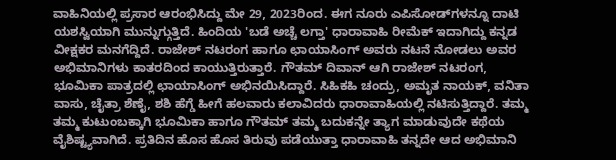ವಾಹಿನಿಯಲ್ಲಿ ಪ್ರಸಾರ ಆರಂಭಿಸಿದ್ದು ಮೇ 29, 2023ರಿಂದ. ಈಗ ನೂರು ಎಪಿಸೋಡ್‌ಗಳನ್ನೂ ದಾಟಿ ಯಶಸ್ವಿಯಾಗಿ ಮುನ್ನುಗ್ಗುತ್ತಿದೆ. ಹಿಂದಿಯ 'ಬಡೆ ಅಚ್ಚೆ ಲಗ್ತಾ‌' ಧಾರಾವಾಹಿ ರೀಮೆಕ್ ಇದಾಗಿದ್ದು ಕನ್ನಡ ವೀಕ್ಷಕರ ಮನಗೆದ್ದಿದೆ. ರಾಜೇಶ್ ನಟರಂಗ ಹಾಗೂ ಛಾಯಾಸಿಂಗ್ ಅವರು ನಟನೆ ನೋಡಲು ಅವರ ಅಭಿಮಾನಿಗಳು ಕಾತರದಿಂದ ಕಾಯುತ್ತಿರುತ್ತಾರೆ. ಗೌತಮ್ ದಿವಾನ್ ಆಗಿ ರಾಜೇಶ್ ನಟರಂಗ, ಭೂಮಿಕಾ ಪಾತ್ರದಲ್ಲಿ ಛಾಯಾಸಿಂಗ್ ಅಭಿನಯಿಸಿದ್ದಾರೆ. ಸಿಹಿಕಹಿ ಚಂದ್ರು, ಅಮೃತ ನಾಯಕ್, ವನಿತಾ ವಾಸು, ಚೈತ್ರಾ ಶೆಣೈ, ಶಶಿ ಹೆಗ್ಡೆ ಹೀಗೆ ಹಲವಾರು ಕಲಾವಿದರು ಧಾರಾವಾಹಿಯಲ್ಲಿ ನಟಿಸುತ್ತಿದ್ದಾರೆ. ತಮ್ಮ ತಮ್ಮ ಕುಟುಂಬಕ್ಕಾಗಿ ಭೂಮಿಕಾ ಹಾಗೂ ಗೌತಮ್ ತಮ್ಮ ಬದುಕನ್ನೇ ತ್ಯಾಗ ಮಾಡುವುದೇ ಕಥೆಯ ವೈಶಿಷ್ಟ್ಯವಾಗಿದೆ. ಪ್ರತಿದಿನ ಹೊಸ ಹೊಸ ತಿರುವು ಪಡೆಯುತ್ತಾ ಧಾರಾವಾಹಿ ತನ್ನದೇ ಆದ ಅಭಿಮಾನಿ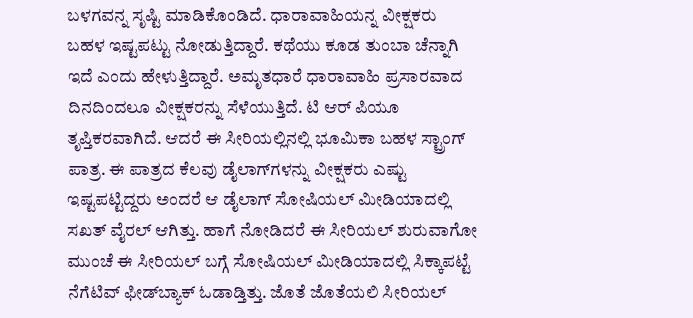ಬಳಗವನ್ನ ಸೃಷ್ಟಿ ಮಾಡಿಕೊಂಡಿದೆ. ಧಾರಾವಾಹಿಯನ್ನ ವೀಕ್ಷಕರು ಬಹಳ ಇಷ್ಟಪಟ್ಟು ನೋಡುತ್ತಿದ್ದಾರೆ. ಕಥೆಯು ಕೂಡ ತುಂಬಾ ಚೆನ್ನಾಗಿ ಇದೆ ಎಂದು ಹೇಳುತ್ತಿದ್ದಾರೆ. ಅಮೃತಧಾರೆ ಧಾರಾವಾಹಿ ಪ್ರಸಾರವಾದ ದಿನದಿಂದಲೂ ವೀಕ್ಷಕರನ್ನು ಸೆಳೆಯುತ್ತಿದೆ. ಟಿ ಆರ್ ಪಿಯೂ ತೃಪ್ತಿಕರವಾಗಿದೆ. ಆದರೆ ಈ ಸೀರಿಯಲ್ಲಿನಲ್ಲಿ ಭೂಮಿಕಾ ಬಹಳ ಸ್ಟ್ರಾಂಗ್ ಪಾತ್ರ. ಈ ಪಾತ್ರದ ಕೆಲವು ಡೈಲಾಗ್‌ಗಳನ್ನು ವೀಕ್ಷಕರು ಎಷ್ಟು ಇಷ್ಟಪಟ್ಟಿದ್ದರು ಅಂದರೆ ಆ ಡೈಲಾಗ್ ಸೋಷಿಯಲ್ ಮೀಡಿಯಾದಲ್ಲಿ ಸಖತ್ ವೈರಲ್ ಆಗಿತ್ತು. ಹಾಗೆ ನೋಡಿದರೆ ಈ ಸೀರಿಯಲ್ ಶುರುವಾಗೋ ಮುಂಚೆ ಈ ಸೀರಿಯಲ್ ಬಗ್ಗೆ ಸೋಷಿಯಲ್ ಮೀಡಿಯಾದಲ್ಲಿ ಸಿಕ್ಕಾಪಟ್ಟೆ ನೆಗೆಟಿವ್ ಫೀಡ್‌ಬ್ಯಾಕ್ ಓಡಾಡ್ತಿತ್ತು. ಜೊತೆ ಜೊತೆಯಲಿ ಸೀರಿಯಲ್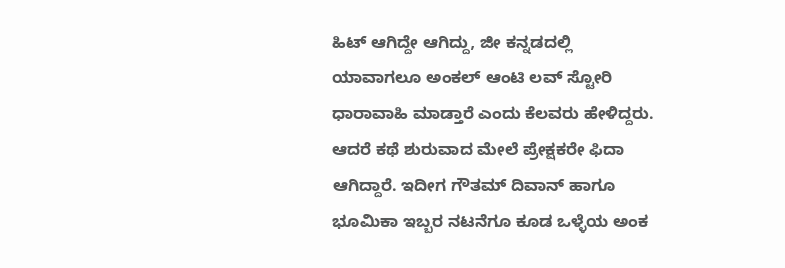ಹಿಟ್ ಆಗಿದ್ದೇ ಆಗಿದ್ದು, ಜೀ ಕನ್ನಡದಲ್ಲಿ ಯಾವಾಗಲೂ ಅಂಕಲ್ ಆಂಟಿ ಲವ್‌ ಸ್ಟೋರಿ ಧಾರಾವಾಹಿ ಮಾಡ್ತಾರೆ ಎಂದು ಕೆಲವರು ಹೇಳಿದ್ದರು. ಆದರೆ ಕಥೆ ಶುರುವಾದ ಮೇಲೆ ಪ್ರೇಕ್ಷಕರೇ ಫಿದಾ ಆಗಿದ್ದಾರೆ. ಇದೀಗ ಗೌತಮ್ ದಿವಾನ್ ಹಾಗೂ ಭೂಮಿಕಾ ಇಬ್ಬರ ನಟನೆಗೂ ಕೂಡ ಒಳ್ಳೆಯ ಅಂಕ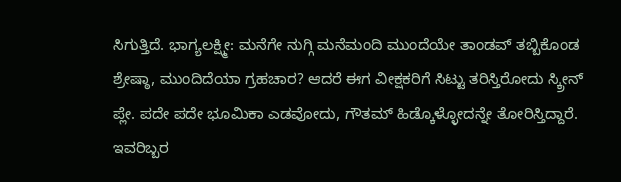ಸಿಗುತ್ತಿದೆ. ಭಾಗ್ಯಲಕ್ಷ್ಮೀ: ಮನೆಗೇ ನುಗ್ಗಿ ಮನೆಮಂದಿ ಮುಂದೆಯೇ ತಾಂಡವ್‌ ತಬ್ಬಿಕೊಂಡ ಶ್ರೇಷ್ಠಾ, ಮುಂದಿದೆಯಾ ಗ್ರಹಚಾರ? ಆದರೆ ಈಗ ವೀಕ್ಷಕರಿಗೆ ಸಿಟ್ಟು ತರಿಸ್ತಿರೋದು ಸ್ಕ್ರೀನ್ ಪ್ಲೇ. ಪದೇ ಪದೇ ಭೂಮಿಕಾ ಎಡವೋದು, ಗೌತಮ್ ಹಿಡ್ಕೊಳ್ಳೋದನ್ನೇ ತೋರಿಸ್ತಿದ್ದಾರೆ. ಇವರಿಬ್ಬರ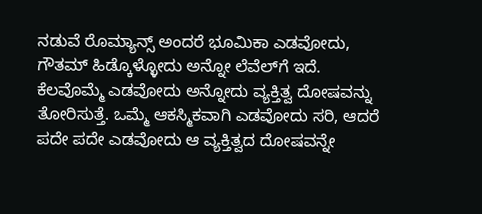ನಡುವೆ ರೊಮ್ಯಾನ್ಸ್ ಅಂದರೆ ಭೂಮಿಕಾ ಎಡವೋದು, ಗೌತಮ್ ಹಿಡ್ಕೊಳ್ಳೋದು ಅನ್ನೋ ಲೆವೆಲ್‌ಗೆ ಇದೆ. ಕೆಲವೊಮ್ಮೆ ಎಡವೋದು ಅನ್ನೋದು ವ್ಯಕ್ತಿತ್ವ ದೋಷವನ್ನು ತೋರಿಸುತ್ತೆ. ಒಮ್ಮೆ ಆಕಸ್ಮಿಕವಾಗಿ ಎಡವೋದು ಸರಿ, ಆದರೆ ಪದೇ ಪದೇ ಎಡವೋದು ಆ ವ್ಯಕ್ತಿತ್ವದ ದೋಷವನ್ನೇ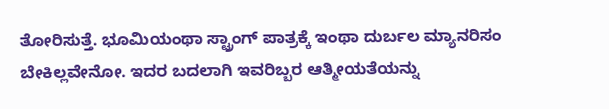ತೋರಿಸುತ್ತೆ. ಭೂಮಿಯಂಥಾ ಸ್ಟ್ರಾಂಗ್ ಪಾತ್ರಕ್ಕೆ ಇಂಥಾ ದುರ್ಬಲ ಮ್ಯಾನರಿಸಂ ಬೇಕಿಲ್ಲವೇನೋ. ಇದರ ಬದಲಾಗಿ ಇವರಿಬ್ಬರ ಆತ್ಮೀಯತೆಯನ್ನು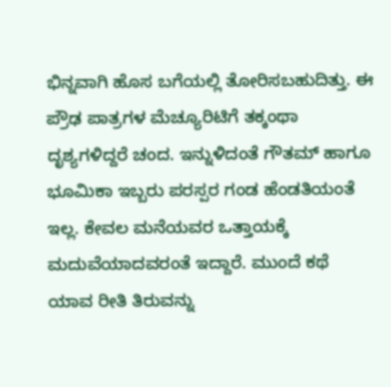ಭಿನ್ನವಾಗಿ ಹೊಸ ಬಗೆಯಲ್ಲಿ ತೋರಿಸಬಹುದಿತ್ತು. ಈ ಪ್ರೌಢ ಪಾತ್ರಗಳ ಮೆಚ್ಯೂರಿಟಿಗೆ ತಕ್ಕಂಥಾ ದೃಶ್ಯಗಳಿದ್ದರೆ ಚಂದ. ಇನ್ನುಳಿದಂತೆ ಗೌತಮ್ ಹಾಗೂ ಭೂಮಿಕಾ ಇಬ್ಬರು ಪರಸ್ಪರ ಗಂಡ ಹೆಂಡತಿಯಂತೆ ಇಲ್ಲ. ಕೇವಲ ಮನೆಯವರ ಒತ್ತಾಯಕ್ಕೆ ಮದುವೆಯಾದವರಂತೆ ಇದ್ದಾರೆ. ಮುಂದೆ ಕಥೆ ಯಾವ ರೀತಿ ತಿರುವನ್ನು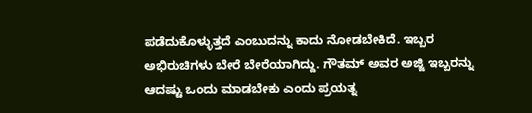ಪಡೆದುಕೊಳ್ಳುತ್ತದೆ ಎಂಬುದನ್ನು ಕಾದು ನೋಡಬೇಕಿದೆ. ಇಬ್ಬರ ಅಭಿರುಚಿಗಳು ಬೇರೆ ಬೇರೆಯಾಗಿದ್ದು. ಗೌತಮ್ ಅವರ ಅಜ್ಜಿ ಇಬ್ಬರನ್ನು ಆದಷ್ಟು ಒಂದು ಮಾಡಬೇಕು ಎಂದು ಪ್ರಯತ್ನ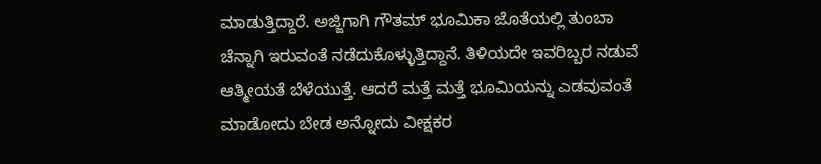ಮಾಡುತ್ತಿದ್ದಾರೆ. ಅಜ್ಜಿಗಾಗಿ ಗೌತಮ್ ಭೂಮಿಕಾ ಜೊತೆಯಲ್ಲಿ ತುಂಬಾ ಚೆನ್ನಾಗಿ ಇರುವಂತೆ ನಡೆದುಕೊಳ್ಳುತ್ತಿದ್ದಾನೆ. ತಿಳಿಯದೇ ಇವರಿಬ್ಬರ ನಡುವೆ ಆತ್ಮೀಯತೆ ಬೆಳೆಯುತ್ತೆ. ಆದರೆ ಮತ್ತೆ ಮತ್ತೆ ಭೂಮಿಯನ್ನು ಎಡವುವಂತೆ ಮಾಡೋದು ಬೇಡ ಅನ್ನೋದು ವೀಕ್ಷಕರ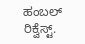ಹಂಬಲ್ ರಿಕ್ವೆಸ್ಟ್.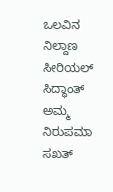ಒಲವಿನ ನಿಲ್ದಾಣ ಸೀರಿಯಲ್ ಸಿದ್ಧಾಂತ್ ಅಮ್ಮ ನಿರುಪಮಾ ಸಖತ್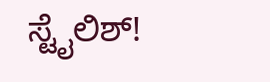ಸ್ಟೈಲಿಶ್!